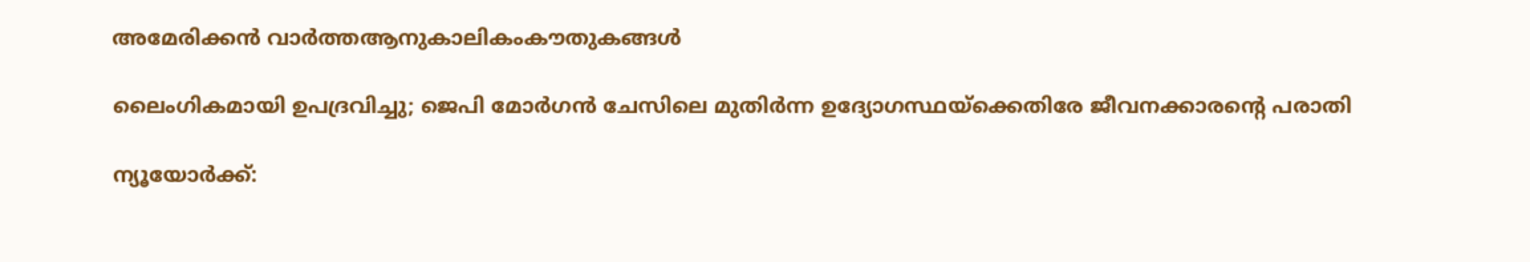അമേരിക്കൻ വാർത്തആനുകാലികംകൗതുകങ്ങൾ

ലൈംഗികമായി ഉപദ്രവിച്ചു; ജെപി മോർഗൻ ചേസിലെ മുതിർന്ന ഉദ്യോഗസ്ഥയ്‌ക്കെതിരേ ജീവനക്കാരന്റെ പരാതി

ന്യൂയോർക്ക്: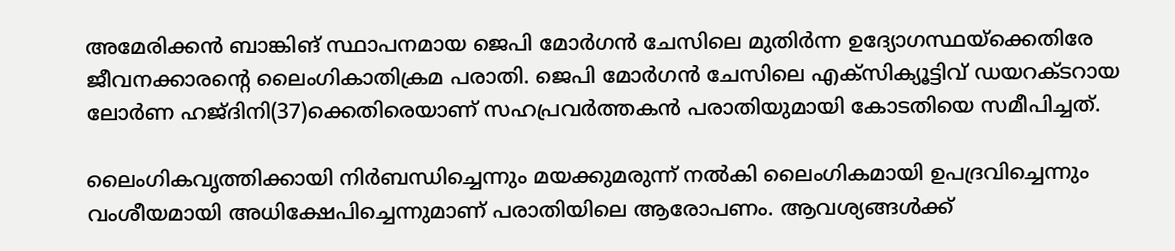അമേരിക്കൻ ബാങ്കിങ് സ്ഥാപനമായ ജെപി മോർഗൻ ചേസിലെ മുതിർന്ന ഉദ്യോഗസ്ഥയ്‌ക്കെതിരേ ജീവനക്കാരന്റെ ലൈംഗികാതിക്രമ പരാതി. ജെപി മോർഗൻ ചേസിലെ എക്‌സിക്യൂട്ടിവ് ഡയറക്ടറായ ലോർണ ഹജ്ദിനി(37)ക്കെതിരെയാണ് സഹപ്രവർത്തകൻ പരാതിയുമായി കോടതിയെ സമീപിച്ചത്.

ലൈംഗികവൃത്തിക്കായി നിർബന്ധിച്ചെന്നും മയക്കുമരുന്ന് നൽകി ലൈംഗികമായി ഉപദ്രവിച്ചെന്നും വംശീയമായി അധിക്ഷേപിച്ചെന്നുമാണ് പരാതിയിലെ ആരോപണം. ആവശ്യങ്ങൾക്ക്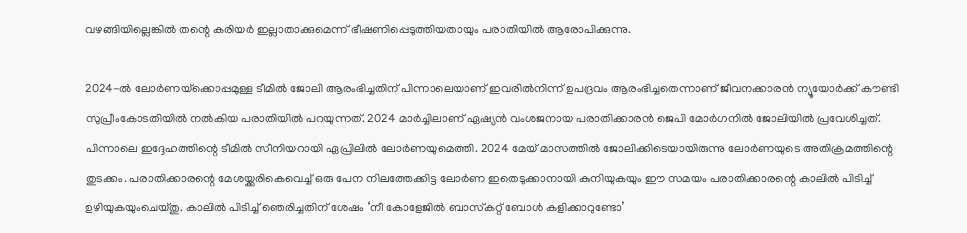വഴങ്ങിയില്ലെങ്കിൽ തന്റെ കരിയർ ഇല്ലാതാക്കുമെന്ന് ഭീഷണിപ്പെടുത്തിയതായും പരാതിയിൽ ആരോപിക്കുന്നു.

2024-ൽ ലോർണയ്‌ക്കൊപ്പമുള്ള ടീമിൽ ജോലി ആരംഭിച്ചതിന് പിന്നാലെയാണ് ഇവരിൽനിന്ന് ഉപദ്രവം ആരംഭിച്ചതെന്നാണ് ജീവനക്കാരൻ ന്യൂയോർക്ക് കൗണ്ടി സുപ്രീംകോടതിയിൽ നൽകിയ പരാതിയിൽ പറയുന്നത്. 2024 മാർച്ചിലാണ് ഏഷ്യൻ വംശജനായ പരാതിക്കാരൻ ജെപി മോർഗനിൽ ജോലിയിൽ പ്രവേശിച്ചത്. പിന്നാലെ ഇദ്ദേഹത്തിന്റെ ടീമിൽ സീനിയറായി ഏപ്രിലിൽ ലോർണയുമെത്തി. 2024 മേയ് മാസത്തിൽ ജോലിക്കിടെയായിരുന്നു ലോർണയുടെ അതിക്രമത്തിന്റെ തുടക്കം. പരാതിക്കാരന്റെ മേശയ്ക്കരികെവെച്ച് ഒരു പേന നിലത്തേക്കിട്ട ലോർണ ഇതെടുക്കാനായി കുനിയുകയും ഈ സമയം പരാതിക്കാരന്റെ കാലിൽ പിടിച്ച് ഉഴിയുകയുംചെയ്തു. കാലിൽ പിടിച്ച് ഞെരിച്ചതിന് ശേഷം ‘നീ കോളേജിൽ ബാസ്‌കറ്റ് ബോൾ കളിക്കാറുണ്ടോ’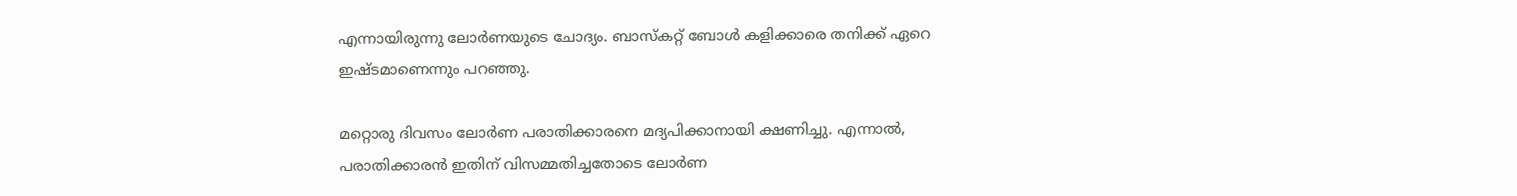എന്നായിരുന്നു ലോർണയുടെ ചോദ്യം. ബാസ്‌കറ്റ് ബോൾ കളിക്കാരെ തനിക്ക് ഏറെ ഇഷ്ടമാണെന്നും പറഞ്ഞു.

മറ്റൊരു ദിവസം ലോർണ പരാതിക്കാരനെ മദ്യപിക്കാനായി ക്ഷണിച്ചു. എന്നാൽ, പരാതിക്കാരൻ ഇതിന് വിസമ്മതിച്ചതോടെ ലോർണ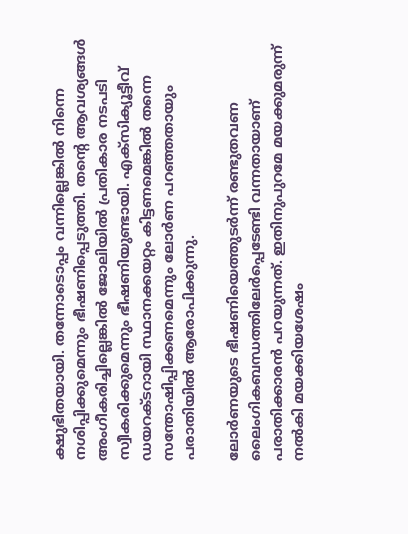ക്ഷുഭിതയായി. തന്നോടൊപ്പം വന്നില്ലെങ്കിൽ നിന്നെ നശിപ്പിക്കുമെന്നും ഭീഷണിപ്പെടുത്തി. തന്റെ ആവശ്യങ്ങൾ അംഗീകരിച്ചില്ലെങ്കിൽ ജോലിയിൽ പ്രതികാര നടപടി സ്വീകരിക്കുമെന്നും ഭീഷണിയുണ്ടായി. എക്‌സിക്യൂട്ടീവ് ഡയറക്ടറായി സ്ഥാനക്കയറ്റം കിട്ടണമെങ്കിൽ തന്നെ സന്തോഷിപ്പിക്കണമെന്നും ലോർണ പറഞ്ഞതായും പരാതിയിൽ ആരോപിക്കുന്നു.

ലോർണയുടെ ഭീഷണിയെത്തുടർന്ന് രണ്ടുതവണ ലൈംഗികബന്ധത്തിലേർപ്പെടേണ്ടി വന്നതായാണ് പരാതിക്കാരൻ പറയുന്നത്. ഇതിനുപുറമേ മയക്കുമരുന്ന് നൽകി മയക്കിയശേഷം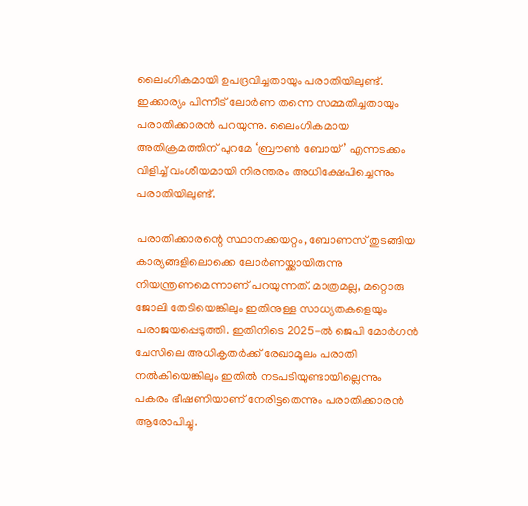ലൈംഗികമായി ഉപദ്രവിച്ചതായും പരാതിയിലുണ്ട്. ഇക്കാര്യം പിന്നീട് ലോർണ തന്നെ സമ്മതിച്ചതായും പരാതിക്കാരൻ പറയുന്നു. ലൈംഗികമായ അതിക്രമത്തിന് പുറമേ ‘ബ്രൗൺ ബോയ്’ എന്നടക്കം വിളിച്ച് വംശീയമായി നിരന്തരം അധിക്ഷേപിച്ചെന്നും പരാതിയിലുണ്ട്.

പരാതിക്കാരന്റെ സ്ഥാനക്കയറ്റം, ബോണസ് തുടങ്ങിയ കാര്യങ്ങളിലൊക്കെ ലോർണയ്ക്കായിരുന്നു നിയന്ത്രണമെന്നാണ് പറയുന്നത്. മാത്രമല്ല, മറ്റൊരു ജോലി തേടിയെങ്കിലും ഇതിനുള്ള സാധ്യതകളെയും പരാജയപ്പെടുത്തി. ഇതിനിടെ 2025-ൽ ജെപി മോർഗൻ ചേസിലെ അധികൃതർക്ക് രേഖാമൂലം പരാതി നൽകിയെങ്കിലും ഇതിൽ നടപടിയുണ്ടായില്ലെന്നും പകരം ഭീഷണിയാണ് നേരിട്ടതെന്നും പരാതിക്കാരൻ ആരോപിച്ചു.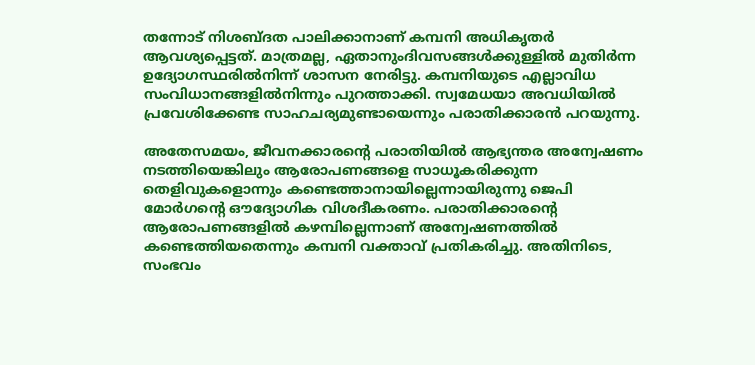തന്നോട് നിശബ്ദത പാലിക്കാനാണ് കമ്പനി അധികൃതർ ആവശ്യപ്പെട്ടത്. മാത്രമല്ല, ഏതാനുംദിവസങ്ങൾക്കുള്ളിൽ മുതിർന്ന ഉദ്യോഗസ്ഥരിൽനിന്ന് ശാസന നേരിട്ടു. കമ്പനിയുടെ എല്ലാവിധ സംവിധാനങ്ങളിൽനിന്നും പുറത്താക്കി. സ്വമേധയാ അവധിയിൽ പ്രവേശിക്കേണ്ട സാഹചര്യമുണ്ടായെന്നും പരാതിക്കാരൻ പറയുന്നു.

അതേസമയം, ജീവനക്കാരന്റെ പരാതിയിൽ ആഭ്യന്തര അന്വേഷണം നടത്തിയെങ്കിലും ആരോപണങ്ങളെ സാധൂകരിക്കുന്ന തെളിവുകളൊന്നും കണ്ടെത്താനായില്ലെന്നായിരുന്നു ജെപി മോർഗന്റെ ഔദ്യോഗിക വിശദീകരണം. പരാതിക്കാരന്റെ ആരോപണങ്ങളിൽ കഴമ്പില്ലെന്നാണ് അന്വേഷണത്തിൽ കണ്ടെത്തിയതെന്നും കമ്പനി വക്താവ് പ്രതികരിച്ചു. അതിനിടെ, സംഭവം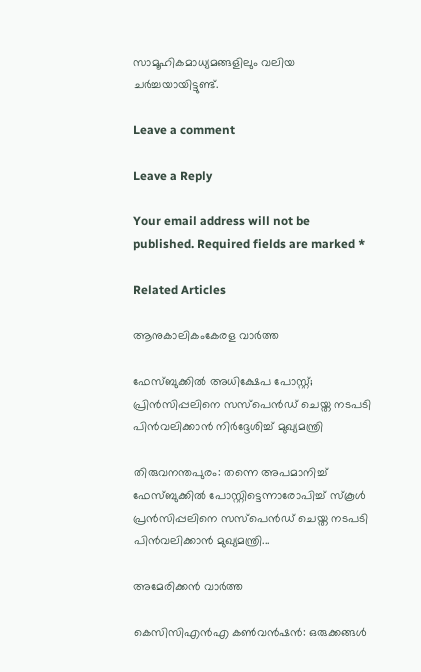സാമൂഹികമാധ്യമങ്ങളിലും വലിയ ചർച്ചയായിട്ടുണ്ട്.

Leave a comment

Leave a Reply

Your email address will not be published. Required fields are marked *

Related Articles

ആനുകാലികംകേരള വാർത്ത

ഫേസ്ബുക്കിൽ അധിക്ഷേപ പോസ്റ്റ്; പ്രിൻസിപ്പലിനെ സസ്പെൻഡ് ചെയ്ത നടപടി പിൻവലിക്കാൻ നിർദ്ദേശിച്ച് മുഖ്യമന്ത്രി

തിരുവനന്തപുരം: തന്നെ അപമാനിച്ച് ഫേസ്ബുക്കിൽ പോസ്റ്റിട്ടെന്നാരോപിച്ച് സ്‌കൂൾ പ്രൻസിപ്പലിനെ സസ്‌പെൻഡ് ചെയ്ത നടപടി പിൻവലിക്കാൻ മുഖ്യമന്ത്രി...

അമേരിക്കൻ വാർത്ത

കെസിസിഎൻഎ കൺവൻഷൻ: ഒരുക്കങ്ങൾ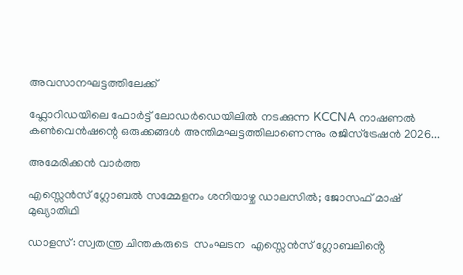അവസാനഘട്ടത്തിലേക്ക്

ഫ്ലോറിഡയിലെ ഫോർട്ട് ലോഡർഡെയിലിൽ നടക്കുന്ന KCCNA നാഷണൽ കൺവെൻഷന്റെ ഒരുക്കങ്ങൾ അന്തിമഘട്ടത്തിലാണെന്നും രജിസ്ട്രേഷൻ 2026...

അമേരിക്കൻ വാർത്ത

എസ്സെൻസ് ഗ്ലോബൽ സമ്മേളനം ശനിയാഴ്ച ഡാലസിൽ; ജോസഫ് മാഷ് മുഖ്യാതിഥി

ഡാളസ്: സ്വതന്ത്ര ചിന്തകരുടെ  സംഘടന  എസ്സെൻസ് ഗ്ലോബലിൻ്റെ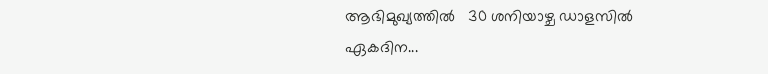ആഭിമുഖ്യത്തിൽ   30 ശനിയാഴ്ച ഡാളസിൽ ഏകദിന...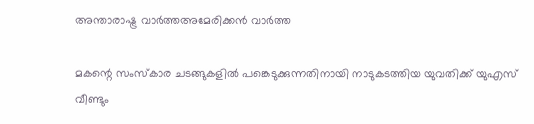അന്താരാഷ്ട്ര വാർത്തഅമേരിക്കൻ വാർത്ത

മകന്റെ സംസ്‌കാര ചടങ്ങുകളിൽ പങ്കെടുക്കുന്നതിനായി നാടുകടത്തിയ യുവതിക്ക് യുഎസ് വീണ്ടും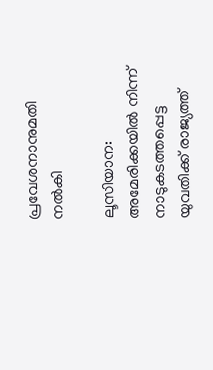പ്രവേശനാനുമതി നൽകി

ലൂസിയാന: അമേരിക്കയിൽ നിന്ന് നാടുകടത്തപ്പെട്ട യുവതിക്ക് രാജ്യത്ത്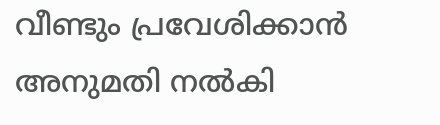വീണ്ടും പ്രവേശിക്കാൻ അനുമതി നൽകി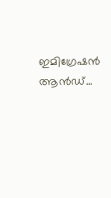ഇമിഗ്രേഷൻ ആൻഡ്...